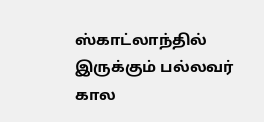ஸ்காட்லாந்தில் இருக்கும் பல்லவர் கால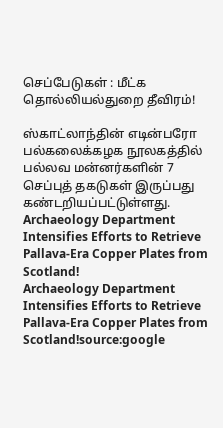செப்பேடுகள் : மீட்க தொல்லியல்துறை தீவிரம்!

ஸ்காட்லாந்தின் எடின்பரோ பல்கலைக்கழக நூலகத்தில் பல்லவ மன்னர்களின் 7 செப்புத் தகடுகள் இருப்பது கண்டறியப்பட்டுள்ளது.
Archaeology Department Intensifies Efforts to Retrieve Pallava-Era Copper Plates from Scotland!
Archaeology Department Intensifies Efforts to Retrieve Pallava-Era Copper Plates from Scotland!source:google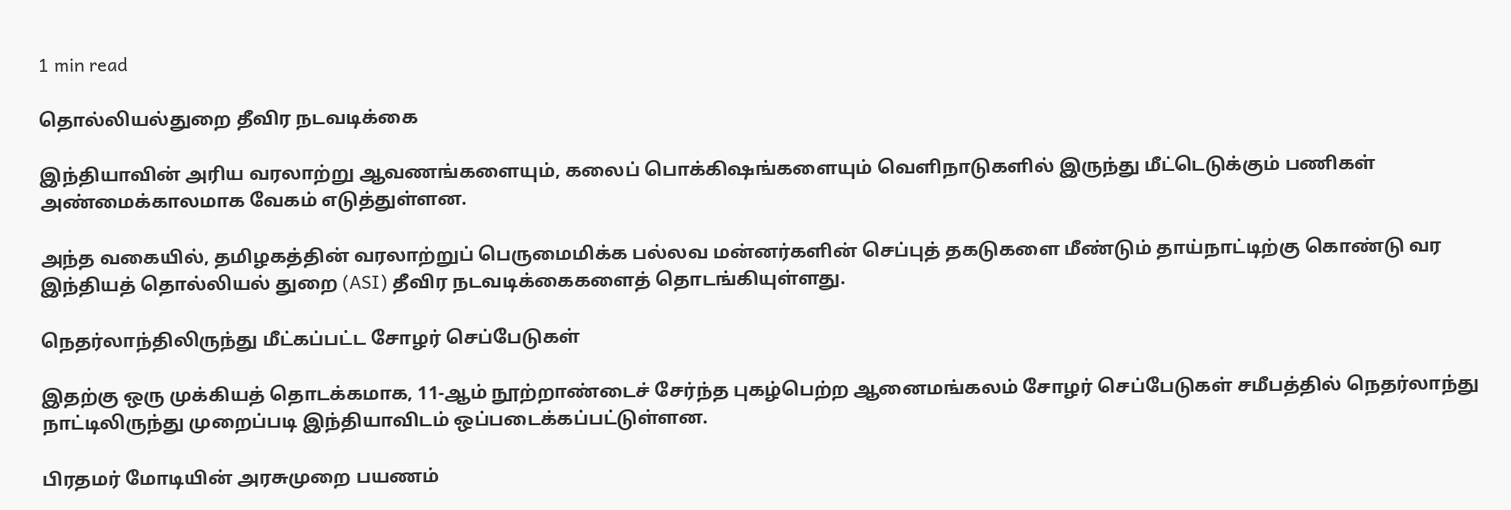1 min read

தொல்லியல்துறை தீவிர நடவடிக்கை

இந்தியாவின் அரிய வரலாற்று ஆவணங்களையும், கலைப் பொக்கிஷங்களையும் வெளிநாடுகளில் இருந்து மீட்டெடுக்கும் பணிகள் அண்மைக்காலமாக வேகம் எடுத்துள்ளன.

அந்த வகையில், தமிழகத்தின் வரலாற்றுப் பெருமைமிக்க பல்லவ மன்னர்களின் செப்புத் தகடுகளை மீண்டும் தாய்நாட்டிற்கு கொண்டு வர இந்தியத் தொல்லியல் துறை (ASI) தீவிர நடவடிக்கைகளைத் தொடங்கியுள்ளது.

நெதர்லாந்திலிருந்து மீட்கப்பட்ட சோழர் செப்பேடுகள்

இதற்கு ஒரு முக்கியத் தொடக்கமாக, 11-ஆம் நூற்றாண்டைச் சேர்ந்த புகழ்பெற்ற ஆனைமங்கலம் சோழர் செப்பேடுகள் சமீபத்தில் நெதர்லாந்து நாட்டிலிருந்து முறைப்படி இந்தியாவிடம் ஒப்படைக்கப்பட்டுள்ளன.

பிரதமர் மோடியின் அரசுமுறை பயணம்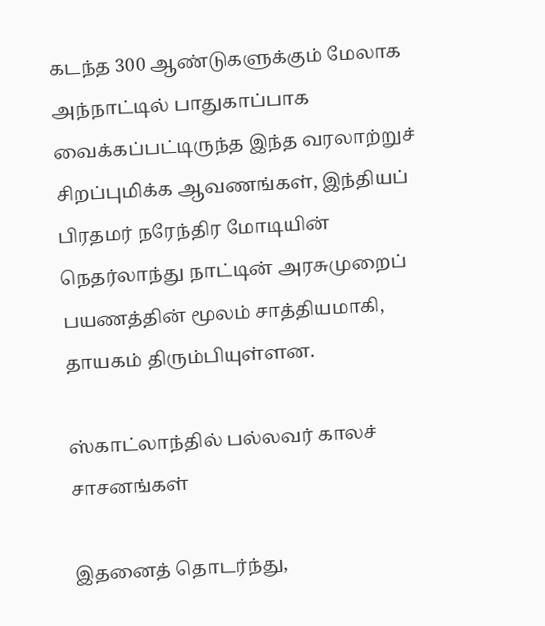கடந்த 300 ஆண்டுகளுக்கும் மேலாக அந்நாட்டில் பாதுகாப்பாக வைக்கப்பட்டிருந்த இந்த வரலாற்றுச் சிறப்புமிக்க ஆவணங்கள், இந்தியப் பிரதமர் நரேந்திர மோடியின் நெதர்லாந்து நாட்டின் அரசுமுறைப் பயணத்தின் மூலம் சாத்தியமாகி, தாயகம் திரும்பியுள்ளன.

ஸ்காட்லாந்தில் பல்லவர் காலச் சாசனங்கள்

இதனைத் தொடர்ந்து,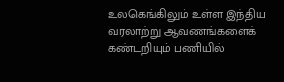உலகெங்கிலும் உள்ள இந்திய வரலாற்று ஆவணங்களைக் கண்டறியும் பணியில்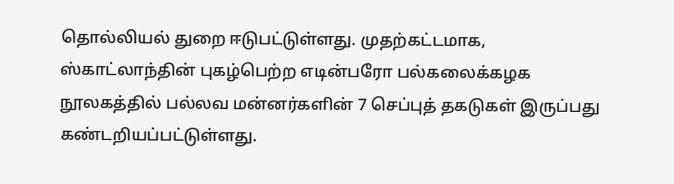தொல்லியல் துறை ஈடுபட்டுள்ளது. முதற்கட்டமாக, ஸ்காட்லாந்தின் புகழ்பெற்ற எடின்பரோ பல்கலைக்கழக நூலகத்தில் பல்லவ மன்னர்களின் 7 செப்புத் தகடுகள் இருப்பது கண்டறியப்பட்டுள்ளது.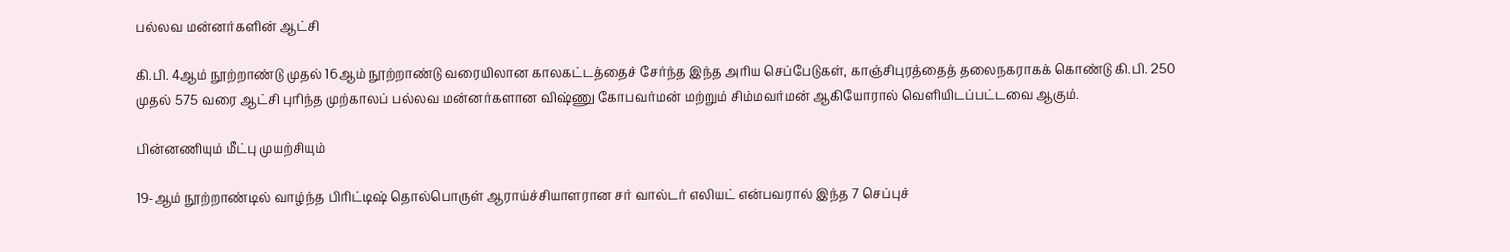பல்லவ மன்னர்களின் ஆட்சி

கி.பி. 4ஆம் நூற்றாண்டு முதல் 16ஆம் நூற்றாண்டு வரையிலான காலகட்டத்தைச் சேர்ந்த இந்த அரிய செப்பேடுகள், காஞ்சிபுரத்தைத் தலைநகராகக் கொண்டு கி.பி. 250 முதல் 575 வரை ஆட்சி புரிந்த முற்காலப் பல்லவ மன்னர்களான விஷ்ணு கோபவர்மன் மற்றும் சிம்மவர்மன் ஆகியோரால் வெளியிடப்பட்டவை ஆகும்.

பின்னணியும் மீட்பு முயற்சியும்

19-ஆம் நூற்றாண்டில் வாழ்ந்த பிரிட்டிஷ் தொல்பொருள் ஆராய்ச்சியாளரான சர் வால்டர் எலியட் என்பவரால் இந்த 7 செப்புச்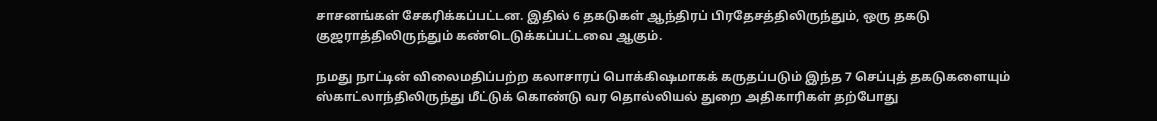சாசனங்கள் சேகரிக்கப்பட்டன. இதில் 6 தகடுகள் ஆந்திரப் பிரதேசத்திலிருந்தும், ஒரு தகடு குஜராத்திலிருந்தும் கண்டெடுக்கப்பட்டவை ஆகும்.

நமது நாட்டின் விலைமதிப்பற்ற கலாசாரப் பொக்கிஷமாகக் கருதப்படும் இந்த 7 செப்புத் தகடுகளையும் ஸ்காட்லாந்திலிருந்து மீட்டுக் கொண்டு வர தொல்லியல் துறை அதிகாரிகள் தற்போது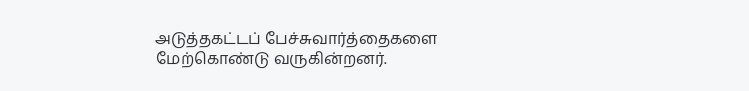அடுத்தகட்டப் பேச்சுவார்த்தைகளை மேற்கொண்டு வருகின்றனர்.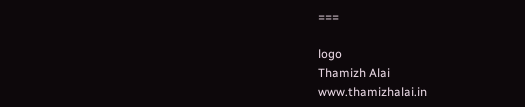===

logo
Thamizh Alai
www.thamizhalai.in